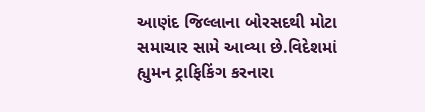આણંદ જિલ્લાના બોરસદથી મોટા સમાચાર સામે આવ્યા છે.વિદેશમાં હ્યુમન ટ્રાફિકિંગ કરનારા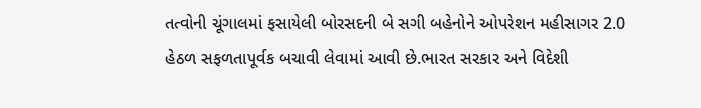તત્વોની ચૂંગાલમાં ફસાયેલી બોરસદની બે સગી બહેનોને ઓપરેશન મહીસાગર 2.0 હેઠળ સફળતાપૂર્વક બચાવી લેવામાં આવી છે.ભારત સરકાર અને વિદેશી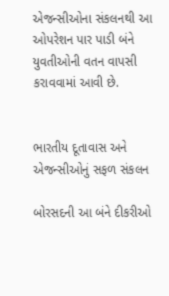એજન્સીઓના સંકલનથી આ ઓપરેશન પાર પાડી બંને યુવતીઓની વતન વાપસી કરાવવામાં આવી છે.


ભારતીય દૂતાવાસ અને એજન્સીઓનું સફળ સંકલન

બોરસદની આ બંને દીકરીઓ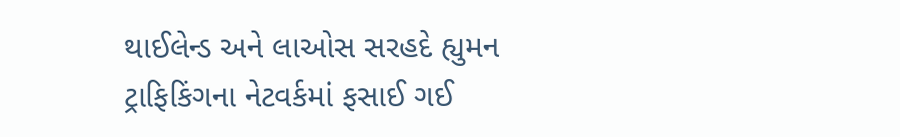થાઈલેન્ડ અને લાઓસ સરહદે હ્યુમન ટ્રાફિકિંગના નેટવર્કમાં ફસાઈ ગઈ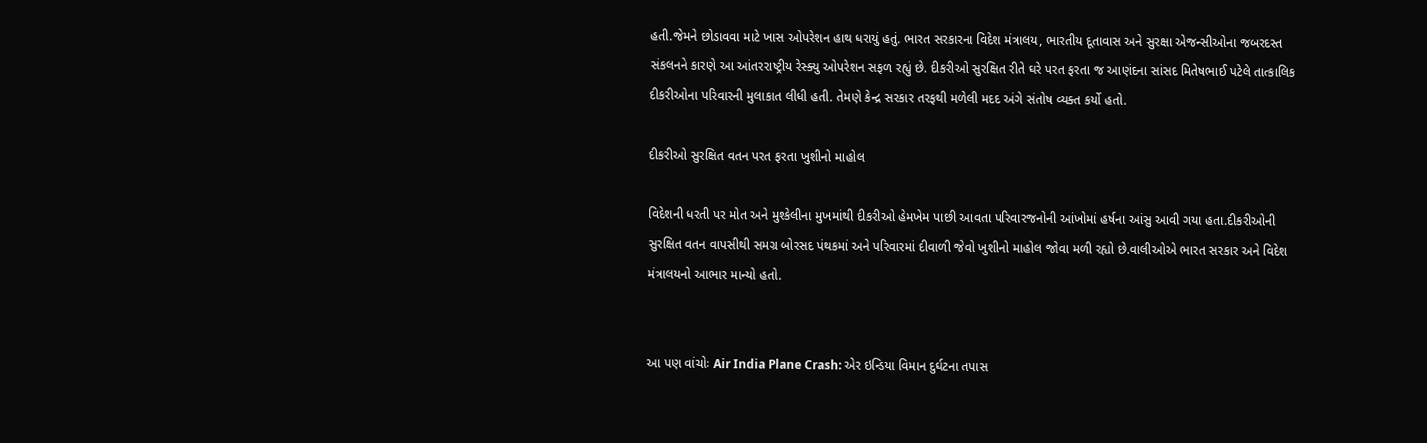હતી.જેમને છોડાવવા માટે ખાસ ઓપરેશન હાથ ધરાયું હતું. ભારત સરકારના વિદેશ મંત્રાલય, ભારતીય દૂતાવાસ અને સુરક્ષા એજન્સીઓના જબરદસ્ત સંકલનને કારણે આ આંતરરાષ્ટ્રીય રેસ્ક્યુ ઓપરેશન સફળ રહ્યું છે. દીકરીઓ સુરક્ષિત રીતે ઘરે પરત ફરતા જ આણંદના સાંસદ મિતેષભાઈ પટેલે તાત્કાલિક દીકરીઓના પરિવારની મુલાકાત લીધી હતી. તેમણે કેન્દ્ર સરકાર તરફથી મળેલી મદદ અંગે સંતોષ વ્યક્ત કર્યો હતો.

દીકરીઓ સુરક્ષિત વતન પરત ફરતા ખુશીનો માહોલ

વિદેશની ધરતી પર મોત અને મુશ્કેલીના મુખમાંથી દીકરીઓ હેમખેમ પાછી આવતા પરિવારજનોની આંખોમાં હર્ષના આંસુ આવી ગયા હતા.દીકરીઓની સુરક્ષિત વતન વાપસીથી સમગ્ર બોરસદ પંથકમાં અને પરિવારમાં દીવાળી જેવો ખુશીનો માહોલ જોવા મળી રહ્યો છે.વાલીઓએ ભારત સરકાર અને વિદેશ મંત્રાલયનો આભાર માન્યો હતો.


આ પણ વાંચોઃ Air India Plane Crash: એર ઇન્ડિયા વિમાન દુર્ઘટના તપાસ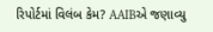રિપોર્ટમાં વિલંબ કેમ? AAIBએ જણાવ્યુ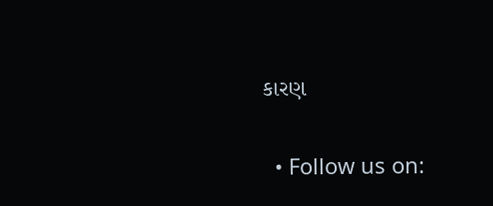કારણ


  • Follow us on: